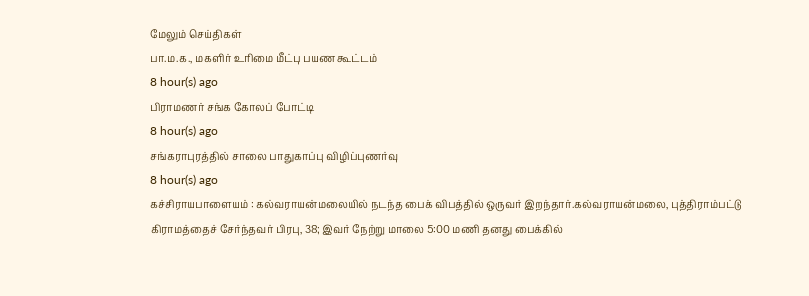மேலும் செய்திகள்
பா.ம.க., மகளிர் உரிமை மீட்பு பயண கூட்டம்
8 hour(s) ago
பிராமணர் சங்க கோலப் போட்டி
8 hour(s) ago
சங்கராபுரத்தில் சாலை பாதுகாப்பு விழிப்புணர்வு
8 hour(s) ago
கச்சிராயபாளையம் : கல்வராயன்மலையில் நடந்த பைக் விபத்தில் ஒருவர் இறந்தார்.கல்வராயன்மலை, புத்திராம்பட்டு கிராமத்தைச் சேர்ந்தவர் பிரபு, 38; இவர் நேற்று மாலை 5:00 மணி தனது பைக்கில்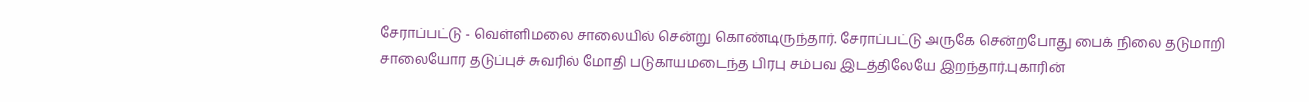சேராப்பட்டு - வெள்ளிமலை சாலையில் சென்று கொண்டிருந்தார். சேராப்பட்டு அருகே சென்றபோது பைக் நிலை தடுமாறி சாலையோர தடுப்புச் சுவரில் மோதி படுகாயமடைந்த பிரபு சம்பவ இடத்திலேயே இறந்தார்.புகாரின்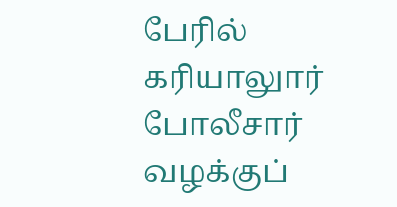பேரில் கரியாலுார் போலீசார் வழக்குப்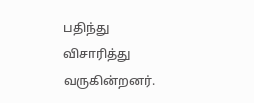பதிந்து விசாரித்து வருகின்றனர்.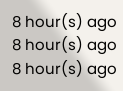8 hour(s) ago
8 hour(s) ago
8 hour(s) ago